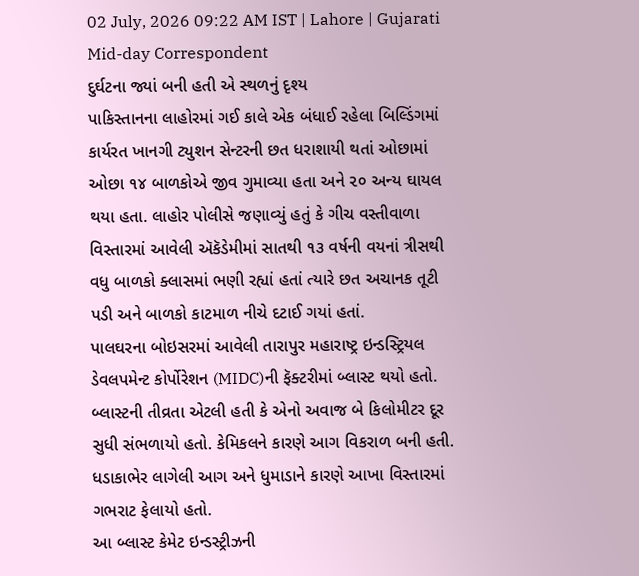02 July, 2026 09:22 AM IST | Lahore | Gujarati Mid-day Correspondent
દુર્ઘટના જ્યાં બની હતી એ સ્થળનું દૃશ્ય
પાકિસ્તાનના લાહોરમાં ગઈ કાલે એક બંધાઈ રહેલા બિલ્ડિંગમાં કાર્યરત ખાનગી ટ્યુશન સેન્ટરની છત ધરાશાયી થતાં ઓછામાં ઓછા ૧૪ બાળકોએ જીવ ગુમાવ્યા હતા અને ૨૦ અન્ય ઘાયલ થયા હતા. લાહોર પોલીસે જણાવ્યું હતું કે ગીચ વસ્તીવાળા વિસ્તારમાં આવેલી ઍકૅડેમીમાં સાતથી ૧૩ વર્ષની વયનાં ત્રીસથી વધુ બાળકો ક્લાસમાં ભણી રહ્યાં હતાં ત્યારે છત અચાનક તૂટી પડી અને બાળકો કાટમાળ નીચે દટાઈ ગયાં હતાં.
પાલઘરના બોઇસરમાં આવેલી તારાપુર મહારાષ્ટ્ર ઇન્ડસ્ટ્રિયલ ડેવલપમેન્ટ કોર્પોરેશન (MIDC)ની ફૅક્ટરીમાં બ્લાસ્ટ થયો હતો. બ્લાસ્ટની તીવ્રતા એટલી હતી કે એનો અવાજ બે કિલોમીટર દૂર સુધી સંભળાયો હતો. કેમિકલને કારણે આગ વિકરાળ બની હતી. ધડાકાભેર લાગેલી આગ અને ધુમાડાને કારણે આખા વિસ્તારમાં ગભરાટ ફેલાયો હતો.
આ બ્લાસ્ટ કેમેટ ઇન્ડસ્ટ્રીઝની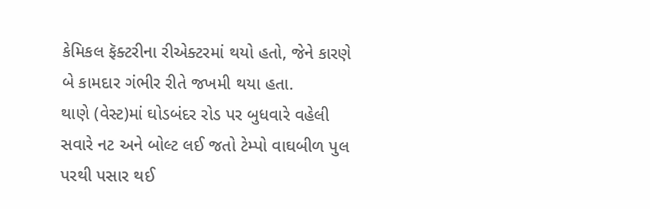કેમિકલ ફૅક્ટરીના રીએક્ટરમાં થયો હતો, જેને કારણે બે કામદાર ગંભીર રીતે જખમી થયા હતા.
થાણે (વેસ્ટ)માં ઘોડબંદર રોડ પર બુધવારે વહેલી સવારે નટ અને બોલ્ટ લઈ જતો ટેમ્પો વાઘબીળ પુલ પરથી પસાર થઈ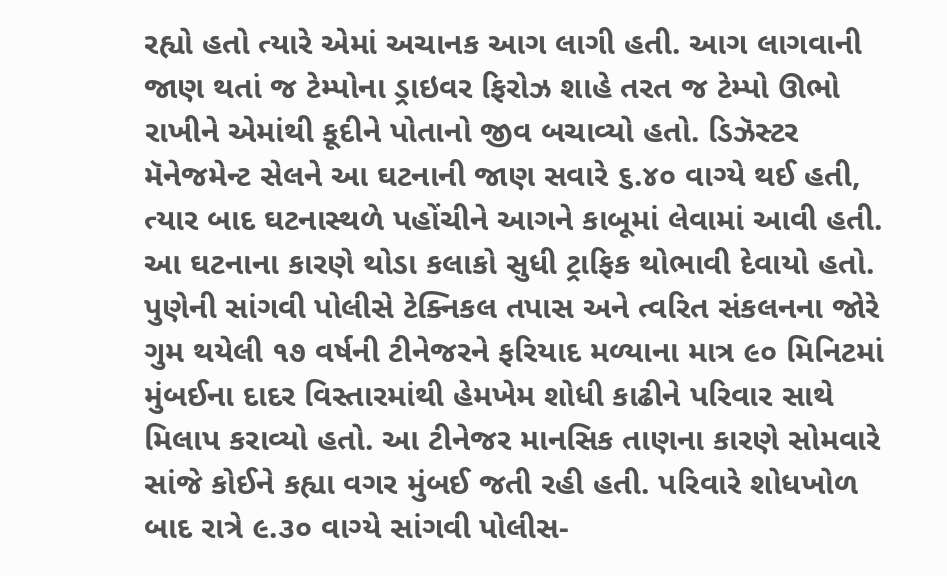રહ્યો હતો ત્યારે એમાં અચાનક આગ લાગી હતી. આગ લાગવાની જાણ થતાં જ ટેમ્પોના ડ્રાઇવર ફિરોઝ શાહે તરત જ ટેમ્પો ઊભો રાખીને એમાંથી કૂદીને પોતાનો જીવ બચાવ્યો હતો. ડિઝૅસ્ટર મૅનેજમેન્ટ સેલને આ ઘટનાની જાણ સવારે ૬.૪૦ વાગ્યે થઈ હતી, ત્યાર બાદ ઘટનાસ્થળે પહોંચીને આગને કાબૂમાં લેવામાં આવી હતી. આ ઘટનાના કારણે થોડા કલાકો સુધી ટ્રાફિક થોભાવી દેવાયો હતો.
પુણેની સાંગવી પોલીસે ટેક્નિકલ તપાસ અને ત્વરિત સંકલનના જોરે ગુમ થયેલી ૧૭ વર્ષની ટીનેજરને ફરિયાદ મળ્યાના માત્ર ૯૦ મિનિટમાં મુંબઈના દાદર વિસ્તારમાંથી હેમખેમ શોધી કાઢીને પરિવાર સાથે મિલાપ કરાવ્યો હતો. આ ટીનેજર માનસિક તાણના કારણે સોમવારે સાંજે કોઈને કહ્યા વગર મુંબઈ જતી રહી હતી. પરિવારે શોધખોળ બાદ રાત્રે ૯.૩૦ વાગ્યે સાંગવી પોલીસ-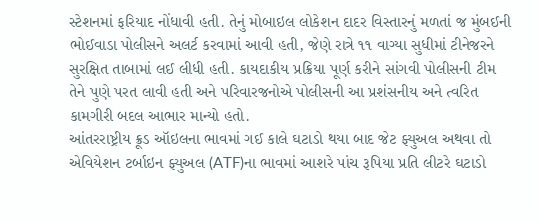સ્ટેશનમાં ફરિયાદ નોંધાવી હતી. તેનું મોબાઇલ લોકેશન દાદર વિસ્તારનું મળતાં જ મુંબઈની ભોઈવાડા પોલીસને અલર્ટ કરવામાં આવી હતી, જેણે રાત્રે ૧૧ વાગ્યા સુધીમાં ટીનેજરને સુરક્ષિત તાબામાં લઈ લીધી હતી. કાયદાકીય પ્રક્રિયા પૂર્ણ કરીને સાંગવી પોલીસની ટીમ તેને પુણે પરત લાવી હતી અને પરિવારજનોએ પોલીસની આ પ્રશંસનીય અને ત્વરિત કામગીરી બદલ આભાર માન્યો હતો.
આંતરરાષ્ટ્રીય ક્રૂડ ઑઇલના ભાવમાં ગઈ કાલે ઘટાડો થયા બાદ જેટ ફ્યુઅલ અથવા તો એવિયેશન ટર્બાઇન ફ્યુઅલ (ATF)ના ભાવમાં આશરે પાંચ રૂપિયા પ્રતિ લીટરે ઘટાડો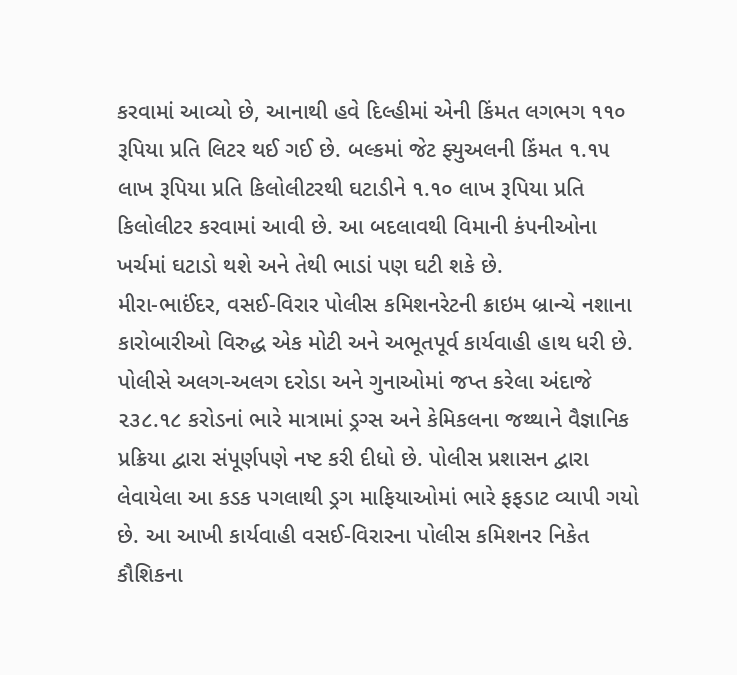કરવામાં આવ્યો છે, આનાથી હવે દિલ્હીમાં એની કિંમત લગભગ ૧૧૦ રૂપિયા પ્રતિ લિટર થઈ ગઈ છે. બલ્કમાં જેટ ફ્યુઅલની કિંમત ૧.૧૫ લાખ રૂપિયા પ્રતિ કિલોલીટરથી ઘટાડીને ૧.૧૦ લાખ રૂપિયા પ્રતિ કિલોલીટર કરવામાં આવી છે. આ બદલાવથી વિમાની કંપનીઓના ખર્ચમાં ઘટાડો થશે અને તેથી ભાડાં પણ ઘટી શકે છે.
મીરા-ભાઈંદર, વસઈ-વિરાર પોલીસ કમિશનરેટની ક્રાઇમ બ્રાન્ચે નશાના કારોબારીઓ વિરુદ્ધ એક મોટી અને અભૂતપૂર્વ કાર્યવાહી હાથ ધરી છે. પોલીસે અલગ-અલગ દરોડા અને ગુનાઓમાં જપ્ત કરેલા અંદાજે ૨૩૮.૧૮ કરોડનાં ભારે માત્રામાં ડ્રગ્સ અને કેમિકલના જથ્થાને વૈજ્ઞાનિક પ્રક્રિયા દ્વારા સંપૂર્ણપણે નષ્ટ કરી દીધો છે. પોલીસ પ્રશાસન દ્વારા લેવાયેલા આ કડક પગલાથી ડ્રગ માફિયાઓમાં ભારે ફફડાટ વ્યાપી ગયો છે. આ આખી કાર્યવાહી વસઈ-વિરારના પોલીસ કમિશનર નિકેત કૌશિકના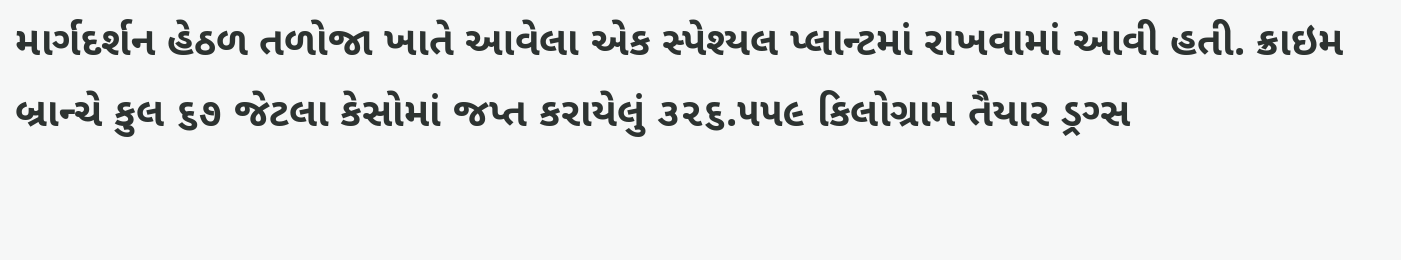માર્ગદર્શન હેઠળ તળોજા ખાતે આવેલા એક સ્પેશ્યલ પ્લાન્ટમાં રાખવામાં આવી હતી. ક્રાઇમ બ્રાન્ચે કુલ ૬૭ જેટલા કેસોમાં જપ્ત કરાયેલું ૩૨૬.૫૫૯ કિલોગ્રામ તૈયાર ડ્રગ્સ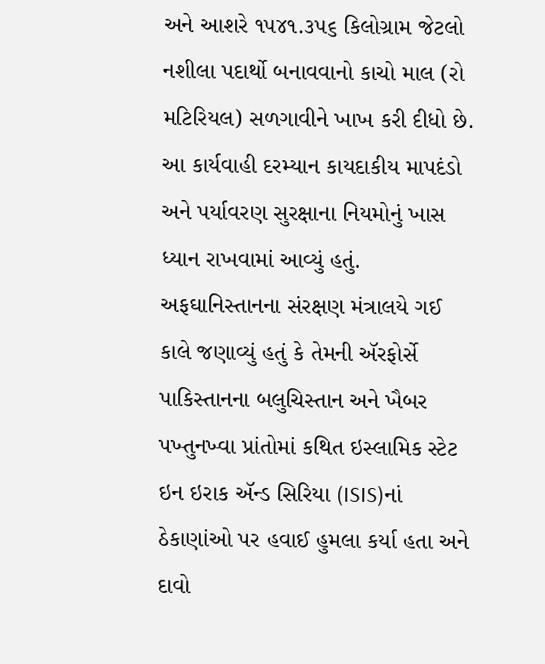અને આશરે ૧૫૪૧.૩૫૬ કિલોગ્રામ જેટલો નશીલા પદાર્થો બનાવવાનો કાચો માલ (રો મટિરિયલ) સળગાવીને ખાખ કરી દીધો છે. આ કાર્યવાહી દરમ્યાન કાયદાકીય માપદંડો અને પર્યાવરણ સુરક્ષાના નિયમોનું ખાસ ધ્યાન રાખવામાં આવ્યું હતું.
અફઘાનિસ્તાનના સંરક્ષણ મંત્રાલયે ગઈ કાલે જણાવ્યું હતું કે તેમની ઍરફોર્સે પાકિસ્તાનના બલુચિસ્તાન અને ખૈબર પખ્તુનખ્વા પ્રાંતોમાં કથિત ઇસ્લામિક સ્ટેટ ઇન ઇરાક ઍન્ડ સિરિયા (ISIS)નાં ઠેકાણાંઓ પર હવાઈ હુમલા કર્યા હતા અને દાવો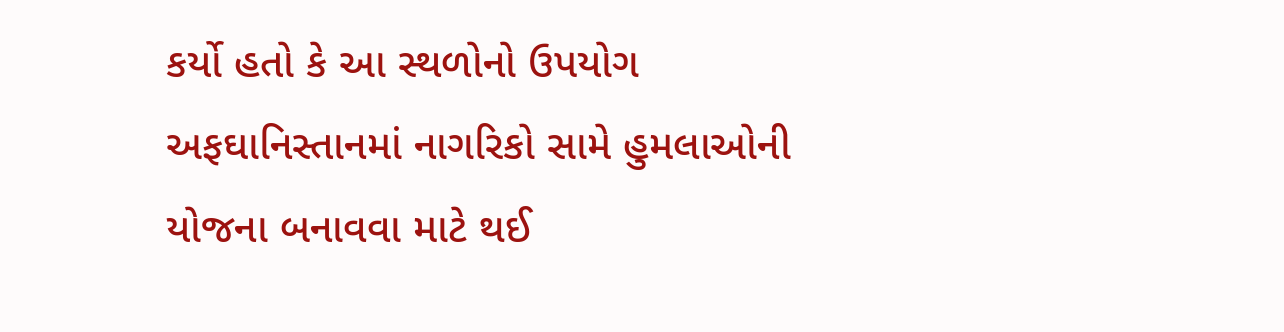કર્યો હતો કે આ સ્થળોનો ઉપયોગ અફઘાનિસ્તાનમાં નાગરિકો સામે હુમલાઓની યોજના બનાવવા માટે થઈ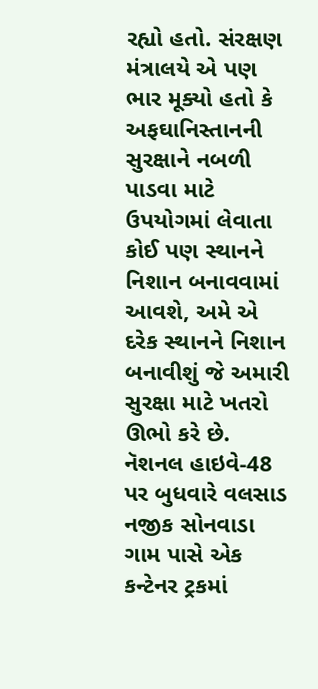રહ્યો હતો. સંરક્ષણ મંત્રાલયે એ પણ ભાર મૂક્યો હતો કે અફઘાનિસ્તાનની સુરક્ષાને નબળી પાડવા માટે ઉપયોગમાં લેવાતા કોઈ પણ સ્થાનને નિશાન બનાવવામાં આવશે, અમે એ દરેક સ્થાનને નિશાન બનાવીશું જે અમારી સુરક્ષા માટે ખતરો ઊભો કરે છે.
નૅશનલ હાઇવે-48 પર બુધવારે વલસાડ નજીક સોનવાડા ગામ પાસે એક કન્ટેનર ટ્રકમાં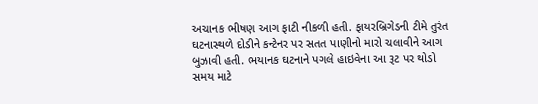અચાનક ભીષણ આગ ફાટી નીકળી હતી. ફાયરબ્રિગેડની ટીમે તુરંત ઘટનાસ્થળે દોડીને કન્ટેનર પર સતત પાણીનો મારો ચલાવીને આગ બુઝાવી હતી. ભયાનક ઘટનાને પગલે હાઇવેના આ રૂટ પર થોડો સમય માટે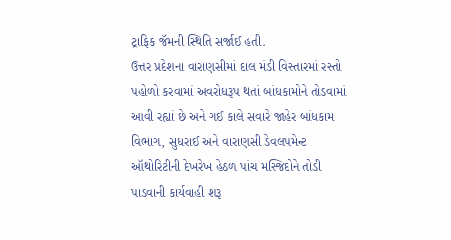ટ્રાફિક જૅમની સ્થિતિ સર્જાઈ હતી.
ઉત્તર પ્રદેશના વારાણસીમાં દાલ મંડી વિસ્તારમાં રસ્તો પહોળો કરવામાં અવરોધરૂપ થતાં બાંધકામોને તોડવામાં આવી રહ્યાં છે અને ગઈ કાલે સવારે જાહેર બાંધકામ વિભાગ, સુધરાઈ અને વારાણસી ડેવલપમેન્ટ ઑથોરિટીની દેખરેખ હેઠળ પાંચ મસ્જિદોને તોડી પાડવાની કાર્યવાહી શરૂ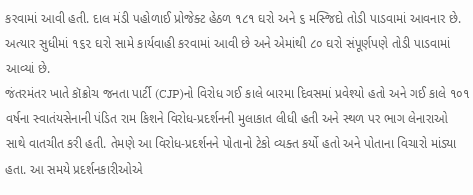કરવામાં આવી હતી. દાલ મંડી પહોળાઈ પ્રોજેક્ટ હેઠળ ૧૮૧ ઘરો અને ૬ મસ્જિદો તોડી પાડવામાં આવનાર છે. અત્યાર સુધીમાં ૧૬૨ ઘરો સામે કાર્યવાહી કરવામાં આવી છે અને એમાંથી ૮૦ ઘરો સંપૂર્ણપણે તોડી પાડવામાં આવ્યાં છે.
જંતરમંતર ખાતે કૉક્રોચ જનતા પાર્ટી (CJP)નો વિરોધ ગઈ કાલે બારમા દિવસમાં પ્રવેશ્યો હતો અને ગઈ કાલે ૧૦૧ વર્ષના સ્વાતંયસેનાની પંડિત રામ કિશને વિરોધ-પ્રદર્શનની મુલાકાત લીધી હતી અને સ્થળ પર ભાગ લેનારાઓ સાથે વાતચીત કરી હતી. તેમણે આ વિરોધ-પ્રદર્શનને પોતાનો ટેકો વ્યક્ત કર્યો હતો અને પોતાના વિચારો માંડ્યા હતા. આ સમયે પ્રદર્શનકારીઓએ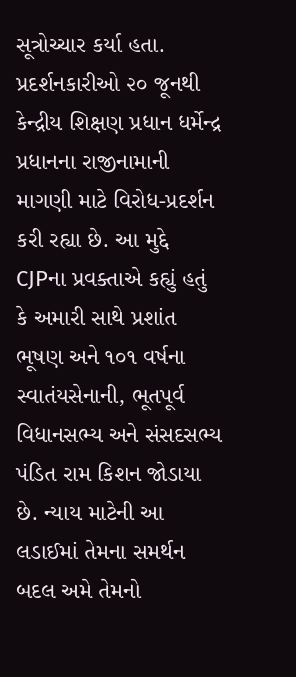સૂત્રોચ્ચાર કર્યા હતા. પ્રદર્શનકારીઓ ૨૦ જૂનથી કેન્દ્રીય શિક્ષણ પ્રધાન ધર્મેન્દ્ર પ્રધાનના રાજીનામાની માગણી માટે વિરોધ-પ્રદર્શન કરી રહ્યા છે. આ મુદ્દે CJPના પ્રવક્તાએ કહ્યું હતું કે અમારી સાથે પ્રશાંત ભૂષણ અને ૧૦૧ વર્ષના સ્વાતંયસેનાની, ભૂતપૂર્વ વિધાનસભ્ય અને સંસદસભ્ય પંડિત રામ કિશન જોડાયા છે. ન્યાય માટેની આ લડાઈમાં તેમના સમર્થન બદલ અમે તેમનો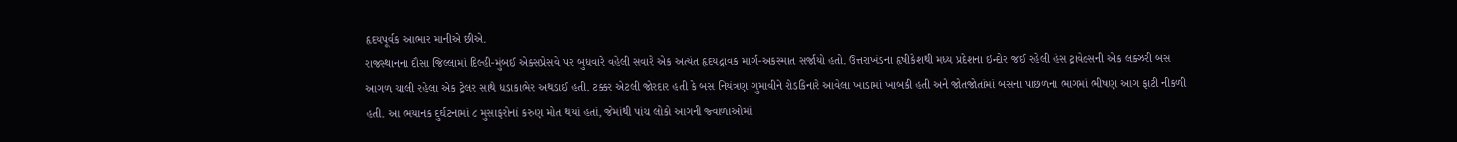હૃદયપૂર્વક આભાર માનીએ છીએ.
રાજસ્થાનના દૌસા જિલ્લામાં દિલ્હી-મુંબઈ એક્સપ્રેસવે પર બુધવારે વહેલી સવારે એક અત્યંત હૃદયદ્રાવક માર્ગ-અકસ્માત સર્જાયો હતો. ઉત્તરાખંડના હૃષીકેશથી મધ્ય પ્રદેશના ઇન્દોર જઈ રહેલી હંસ ટ્રાવેલ્સની એક લક્ઝરી બસ આગળ ચાલી રહેલા એક ટ્રેલર સાથે ધડાકાભેર અથડાઈ હતી. ટક્કર એટલી જોરદાર હતી કે બસ નિયંત્રણ ગુમાવીને રોડકિનારે આવેલા ખાડામાં ખાબકી હતી અને જોતજોતાંમાં બસના પાછળના ભાગમાં ભીષણ આગ ફાટી નીકળી હતી. આ ભયાનક દુર્ઘટનામાં ૮ મુસાફરોનાં કરુણ મોત થયાં હતાં, જેમાંથી પાંચ લોકો આગની જ્વાળાઓમાં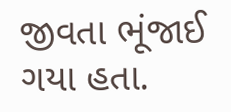જીવતા ભૂંજાઈ ગયા હતા.